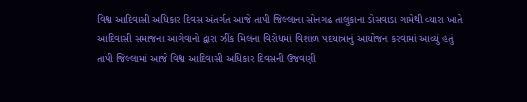વિશ્વ આદિવાસી અધિકાર દિવસ અંતર્ગત આજે તાપી જિલ્લાના સોનગઢ તાલુકાના ડોસવાડા ગામેથી વ્યારા ખાતે આદિવાસી સમાજના આગેવાનો દ્વારા ઝીંક મિલના વિરોધમાં વિશાળ પદયાત્રાનું આયોજન કરવામાં આવ્યું હતું
તાપી જિલ્લામાં આજે વિશ્વ આદિવાસી અધિકાર દિવસની ઉજવણી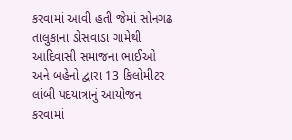કરવામાં આવી હતી જેમાં સોનગઢ તાલુકાના ડોસવાડા ગામેથી આદિવાસી સમાજના ભાઈઓ અને બહેનો દ્વારા 13 કિલોમીટર લાંબી પદયાત્રાનું આયોજન કરવામાં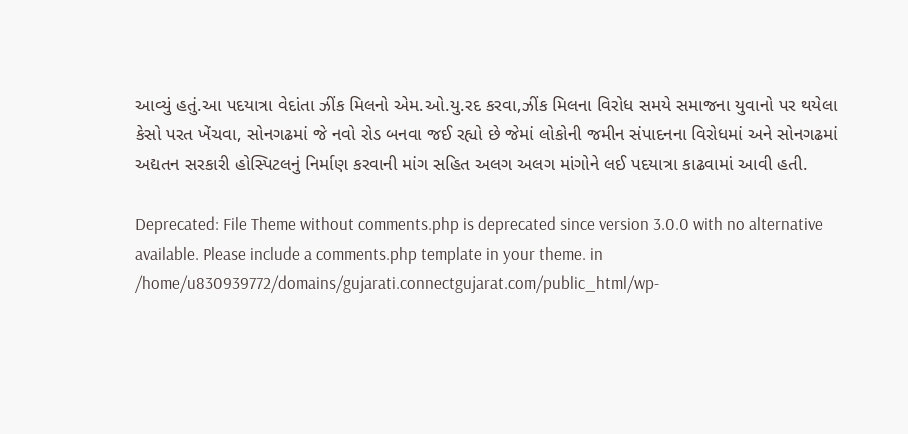આવ્યું હતું.આ પદયાત્રા વેદાંતા ઝીંક મિલનો એમ.ઓ.યુ.રદ કરવા,ઝીંક મિલના વિરોધ સમયે સમાજના યુવાનો પર થયેલા કેસો પરત ખેંચવા, સોનગઢમાં જે નવો રોડ બનવા જઈ રહ્યો છે જેમાં લોકોની જમીન સંપાદનના વિરોધમાં અને સોનગઢમાં અદ્યતન સરકારી હોસ્પિટલનું નિર્માણ કરવાની માંગ સહિત અલગ અલગ માંગોને લઈ પદયાત્રા કાઢવામાં આવી હતી.

Deprecated: File Theme without comments.php is deprecated since version 3.0.0 with no alternative available. Please include a comments.php template in your theme. in /home/u830939772/domains/gujarati.connectgujarat.com/public_html/wp-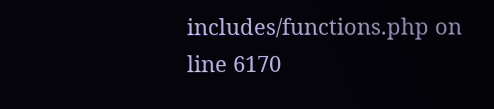includes/functions.php on line 6170